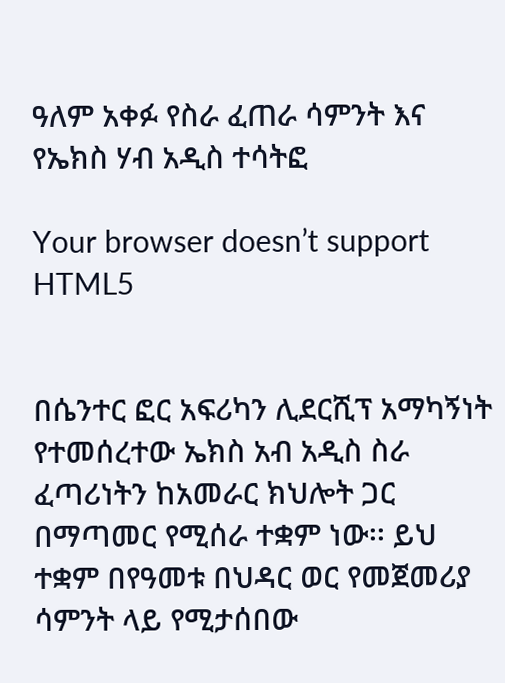ዓለም አቀፉ የስራ ፈጠራ ሳምንት እና የኤክስ ሃብ አዲስ ተሳትፎ

Your browser doesn’t support HTML5


በሴንተር ፎር አፍሪካን ሊደርሺፕ አማካኝነት የተመሰረተው ኤክስ አብ አዲስ ስራ ፈጣሪነትን ከአመራር ክህሎት ጋር በማጣመር የሚሰራ ተቋም ነው፡፡ ይህ ተቋም በየዓመቱ በህዳር ወር የመጀመሪያ ሳምንት ላይ የሚታሰበው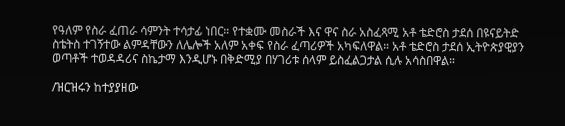የዓለም የስራ ፈጠራ ሳምንት ተሳታፊ ነበር። የተቋሙ መስራች እና ዋና ስራ አስፈጻሚ አቶ ቴድሮስ ታደሰ በዩናይትድ ስቴትስ ተገኝተው ልምዳቸውን ለሌሎች አለም አቀፍ የስራ ፈጣሪዎች አካፍለዋል። አቶ ቴድሮስ ታደሰ ኢትዮጵያዊያን ወጣቶች ተወዳዳሪና ስኬታማ እንዲሆኑ በቅድሚያ በሃገሪቱ ሰላም ይስፈልጋታል ሲሉ አሳስበዋል።

/ዝርዝሩን ከተያያዘው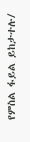የምስል ፋይል ይከታተሉ/